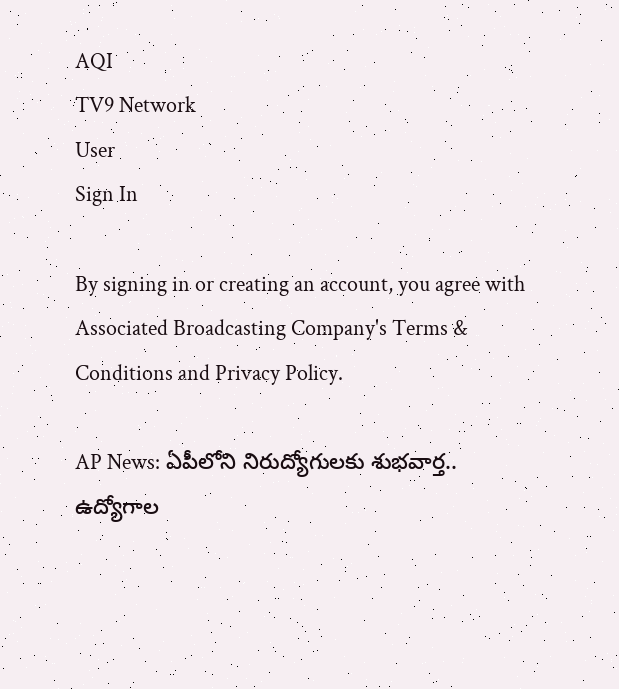AQI
TV9 Network
User
Sign In

By signing in or creating an account, you agree with Associated Broadcasting Company's Terms & Conditions and Privacy Policy.

AP News: ఏపీలోని నిరుద్యోగులకు శుభవార్త.. ఉద్యోగాల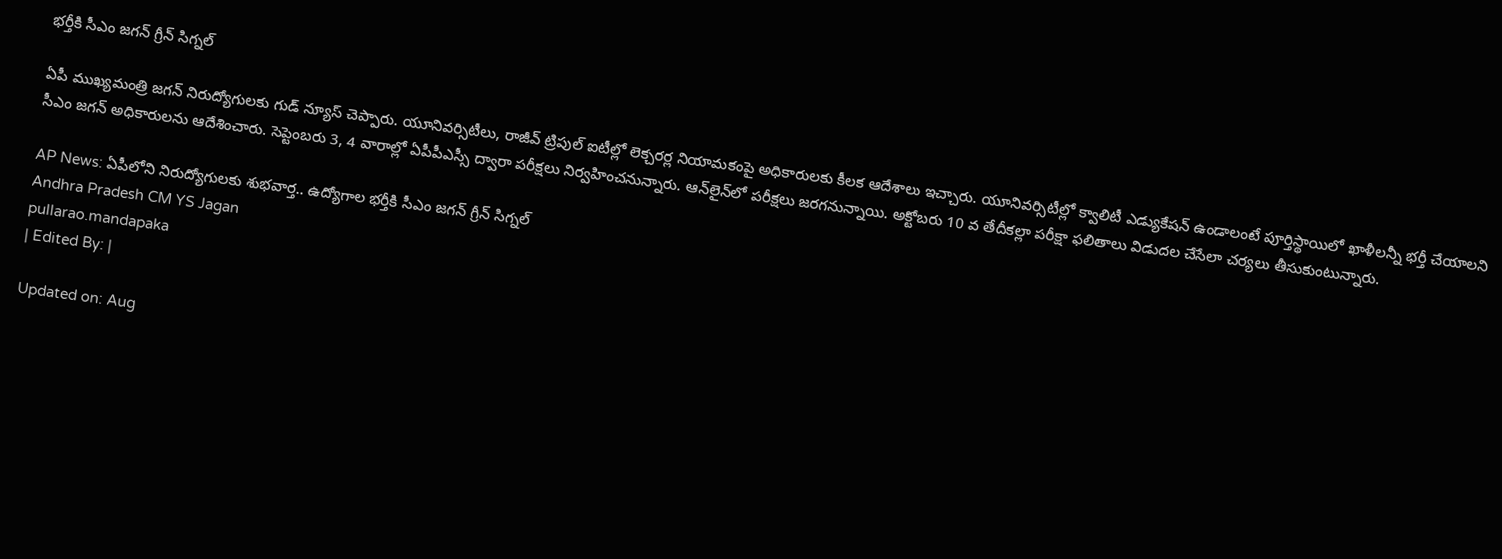భర్తీకి సీఎం జగన్ గ్రీన్ సిగ్నల్

ఏపీ ముఖ్యమంత్రి జగన్ నిరుద్యోగులకు గుడ్ న్యూస్ చెప్పారు. యూనివర్సిటీలు, రాజీవ్ ట్రిపుల్ ఐటీల్లో లెక్చరర్ల నియామకంపై అధికారులకు కీలక ఆదేశాలు ఇచ్చారు. యూనివర్సిటీల్లో క్వాలిటీ ఎడ్యుకేషన్ ఉండాలంటే పూర్తిస్థాయిలో ఖాళీలన్నీ భర్తీ చేయాలని సీఎం జగన్ అధికారులను ఆదేశించారు. సెప్టెంబరు 3, 4 వారాల్లో ఏపీపీఎస్సీ ద్వారా పరీక్షలు నిర్వహించనున్నారు. ఆన్‌లైన్‌లో పరీక్షలు జరగనున్నాయి. అక్టోబరు 10 వ తేదీకల్లా పరీక్షా ఫలితాలు విడుదల చేసేలా చర్యలు తీసుకుంటున్నారు.

AP News: ఏపీలోని నిరుద్యోగులకు శుభవార్త.. ఉద్యోగాల భర్తీకి సీఎం జగన్ గ్రీన్ సిగ్నల్
Andhra Pradesh CM YS Jagan
pullarao.mandapaka
| Edited By: |

Updated on: Aug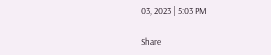03, 2023 | 5:03 PM

Share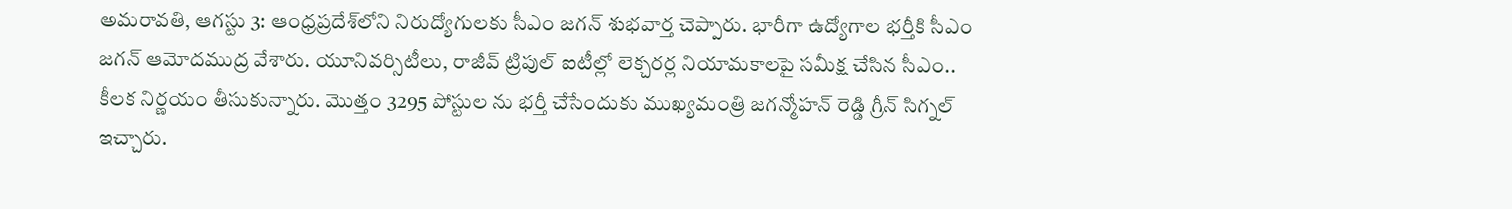అమరావతి, ఆగస్టు 3: ఆంధ్రప్రదేశ్‌లోని నిరుద్యోగులకు సీఎం జగన్ శుభవార్త చెప్పారు. భారీగా ఉద్యోగాల భర్తీకి సీఎం జగన్ ఆమోదముద్ర వేశారు. యూనివర్సిటీలు, రాజీవ్ ట్రిపుల్ ఐటీల్లో లెక్చరర్ల నియామకాలపై సమీక్ష చేసిన సీఎం.. కీలక నిర్ణయం తీసుకున్నారు. మొత్తం 3295 పోస్టుల ను భర్తీ చేసేందుకు ముఖ్యమంత్రి జగన్మోహన్ రెడ్డి గ్రీన్ సిగ్నల్ ఇచ్చారు.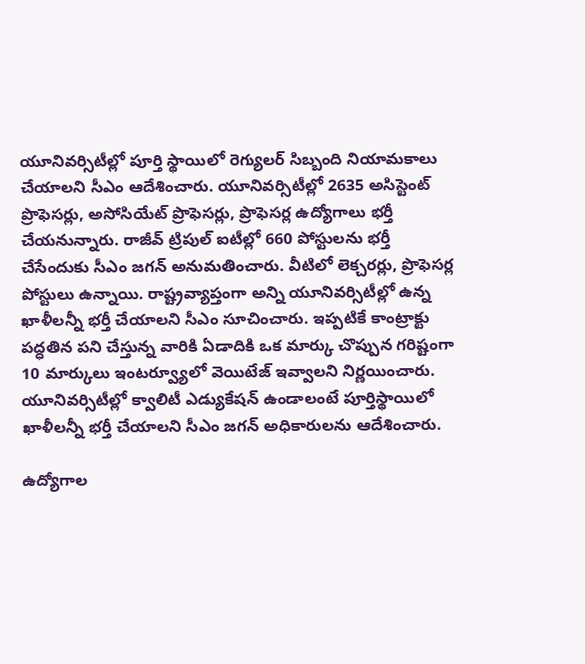యూనివర్సిటీల్లో పూర్తి స్థాయిలో రెగ్యులర్ సిబ్బంది నియామకాలు చేయాలని సీఎం ఆదేశించారు. యూనివర్సిటీల్లో 2635 అసిస్టెంట్ ప్రొఫెసర్లు, అసోసియేట్ ప్రొఫెసర్లు, ప్రొఫెసర్ల ఉద్యోగాలు భర్తీ చేయనున్నారు. రాజీవ్ ట్రిపుల్ ఐటీల్లో 660 పోస్టులను భర్తీ చేసేందుకు సీఎం జగన్ అనుమతించారు. వీటిలో లెక్చరర్లు, ప్రొఫెసర్ల పోస్టులు ఉన్నాయి. రాష్ట్రవ్యాప్తంగా అన్ని యూనివర్సిటీల్లో ఉన్న ఖాళీలన్నీ భర్తీ చేయాలని సీఎం సూచించారు. ఇప్పటికే కాంట్రాక్టు పద్ధతిన పని చేస్తున్న వారికి ఏడాదికి ఒక మార్కు చొప్పున గరిష్టంగా 10 మార్కులు ఇంటర్వ్యూలో వెయిటేజ్ ఇవ్వాలని నిర్ణయించారు. యూనివర్సిటీల్లో క్వాలిటీ ఎడ్యుకేషన్ ఉండాలంటే పూర్తిస్థాయిలో ఖాళీలన్నీ భర్తీ చేయాలని సీఎం జగన్ అధికారులను ఆదేశించారు.

ఉద్యోగాల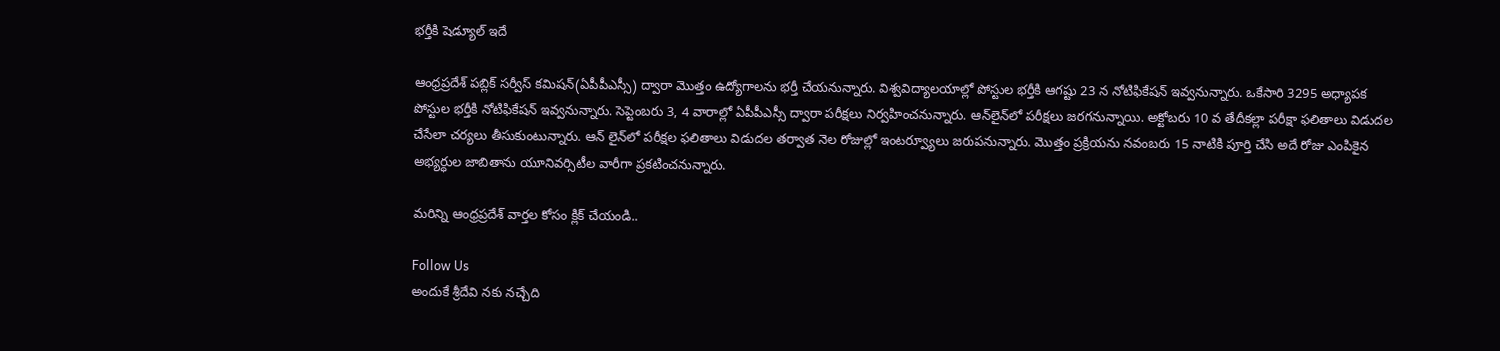భర్తీకి షెడ్యూల్ ఇదే

ఆంధ్రప్రదేశ్‌ పబ్లిక్‌ సర్వీస్‌ కమిషన్‌(ఏపీపీఎస్సీ) ద్వారా మొత్తం ఉద్యోగాలను భర్తీ చేయనున్నారు. విశ్వవిద్యాలయాల్లో పోస్టుల భర్తీకి ఆగష్టు 23 న నోటిఫికేషన్ ఇవ్వనున్నారు. ఒకేసారి 3295 అధ్యాపక పోస్టుల భర్తీకి నోటిఫికేషన్‌ ఇవ్వనున్నారు. సెప్టెంబరు 3, 4 వారాల్లో ఏపీపీఎస్సీ ద్వారా పరీక్షలు నిర్వహించనున్నారు. ఆన్‌లైన్‌లో పరీక్షలు జరగనున్నాయి. అక్టోబరు 10 వ తేదీకల్లా పరీక్షా ఫలితాలు విడుదల చేసేలా చర్యలు తీసుకుంటున్నారు. ఆన్ లైన్‌లో పరీక్షల ఫలితాలు విడుదల తర్వాత నెల రోజుల్లో ఇంటర్వ్యూలు జరుపనున్నారు. మొత్తం ప్రక్రియను నవంబరు 15 నాటికి పూర్తి చేసి అదే రోజు ఎంపికైన అభ్యర్ధుల జాబితాను యూనివర్సిటీల వారీగా ప్రకటించనున్నారు.

మరిన్ని ఆంధ్రప్రదేశ్ వార్తల కోసం క్లిక్ చేయండి..

Follow Us
అందుకే శ్రీదేవి నకు నచ్చేది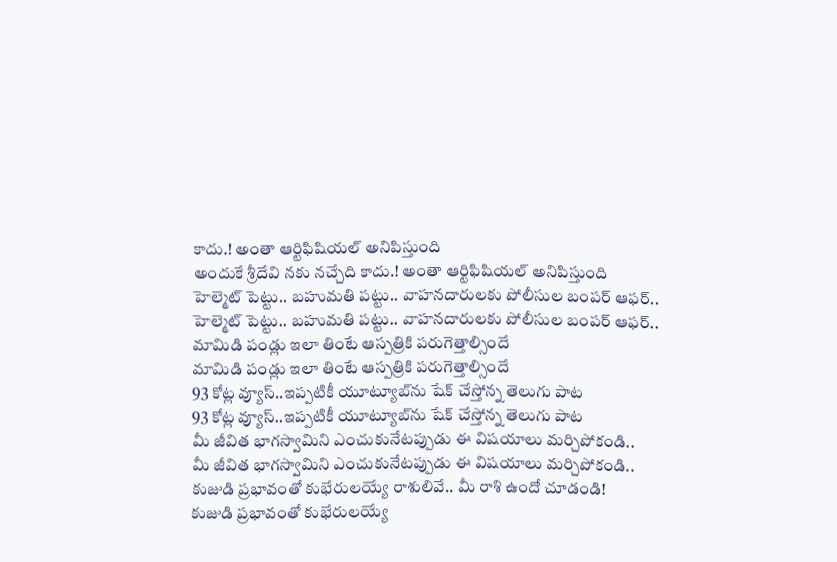కాదు.! అంతా ఆర్టిఫిషియల్ అనిపిస్తుంది
అందుకే శ్రీదేవి నకు నచ్చేది కాదు.! అంతా ఆర్టిఫిషియల్ అనిపిస్తుంది
హెల్మెట్ పెట్టు.. బహుమతి పట్టు.. వాహనదారులకు పోలీసుల బంపర్ ఆఫర్..
హెల్మెట్ పెట్టు.. బహుమతి పట్టు.. వాహనదారులకు పోలీసుల బంపర్ ఆఫర్..
మామిడి పండ్లు ఇలా తింటే ఆస్పత్రికి పరుగెత్తాల్సిందే
మామిడి పండ్లు ఇలా తింటే ఆస్పత్రికి పరుగెత్తాల్సిందే
93 కోట్ల వ్యూస్‌..ఇప్పటికీ యూట్యూబ్‌ను షేక్ చేస్తోన్న తెలుగు పాట
93 కోట్ల వ్యూస్‌..ఇప్పటికీ యూట్యూబ్‌ను షేక్ చేస్తోన్న తెలుగు పాట
మీ జీవిత భాగస్వామిని ఎంచుకునేటప్పుడు ఈ విషయాలు మర్చిపోకండి..
మీ జీవిత భాగస్వామిని ఎంచుకునేటప్పుడు ఈ విషయాలు మర్చిపోకండి..
కుజుడి ప్రభావంతో కుభేరులయ్యే రాశులివే.. మీ రాశి ఉందో చూడండి!
కుజుడి ప్రభావంతో కుభేరులయ్యే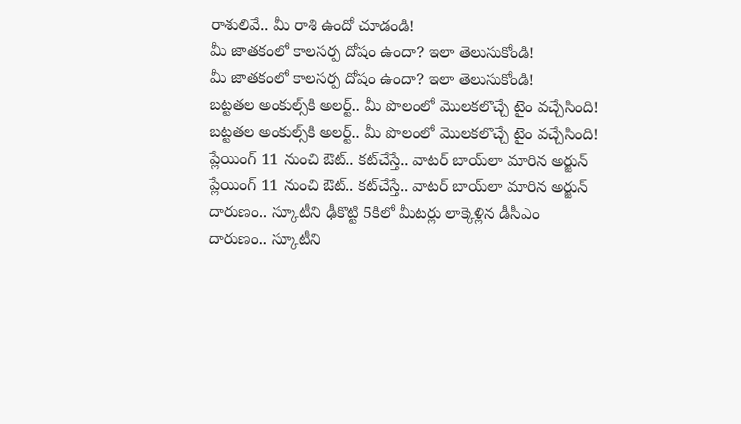రాశులివే.. మీ రాశి ఉందో చూడండి!
మీ జాతకంలో కాలసర్ప దోషం ఉందా? ఇలా తెలుసుకోండి!
మీ జాతకంలో కాలసర్ప దోషం ఉందా? ఇలా తెలుసుకోండి!
బట్టతల అంకుల్స్‌కి అలర్ట్.. మీ పొలంలో మొలకలొచ్చే టైం వచ్చేసింది!
బట్టతల అంకుల్స్‌కి అలర్ట్.. మీ పొలంలో మొలకలొచ్చే టైం వచ్చేసింది!
ప్లేయింగ్ 11 నుంచి ఔట్.. కట్‌చేస్తే.. వాటర్ బాయ్‌లా మారిన అర్జున్
ప్లేయింగ్ 11 నుంచి ఔట్.. కట్‌చేస్తే.. వాటర్ బాయ్‌లా మారిన అర్జున్
దారుణం.. స్కూటీని ఢీకొట్టి 5కిలో మీటర్లు లాక్కెళ్లిన డీసీఎం
దారుణం.. స్కూటీని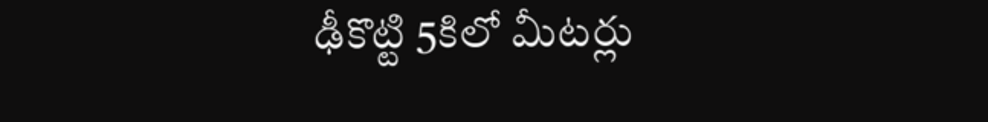ఢీకొట్టి 5కిలో మీటర్లు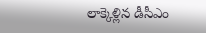లాక్కెళ్లిన డీసీఎం